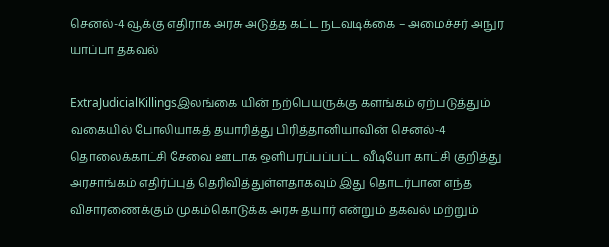செனல்-4 வூக்கு எதிராக அரசு அடுத்த கட்ட நடவடிக்கை – அமைச்சர் அநுர யாப்பா தகவல்

ExtraJudicialKillingsஇலங்கை யின் நற்பெயருக்கு களங்கம் ஏற்படுத்தும் வகையில் போலியாகத் தயாரித்து பிரித்தானியாவின் செனல்-4  தொலைக்காட்சி சேவை ஊடாக ஒளிபரப்பப்பட்ட வீடியோ காட்சி குறித்து அரசாங்கம் எதிர்ப்புத் தெரிவித்துள்ளதாகவும் இது தொடர்பான எந்த விசாரணைக்கும் முகம்கொடுக்க அரசு தயார் என்றும் தகவல் மற்றும்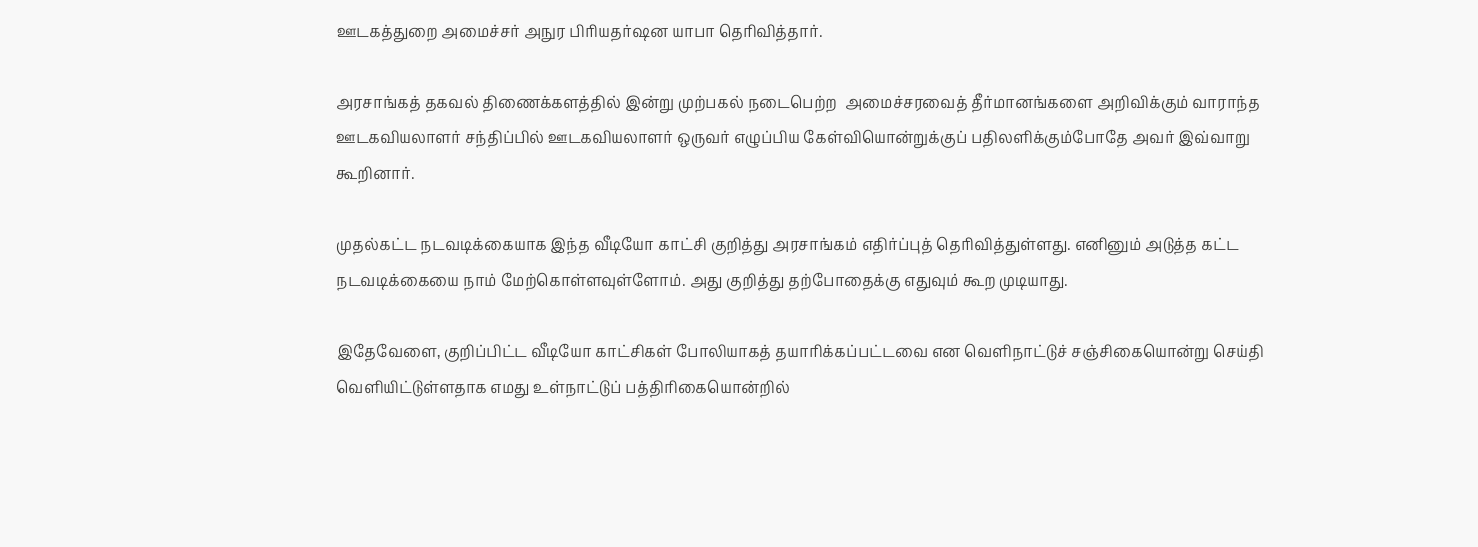ஊடகத்துறை அமைச்சர் அநுர பிரியதர்ஷன யாபா தெரிவித்தார்.

அரசாங்கத் தகவல் திணைக்களத்தில் இன்று முற்பகல் நடைபெற்ற  அமைச்சரவைத் தீர்மானங்களை அறிவிக்கும் வாராந்த ஊடகவியலாளர் சந்திப்பில் ஊடகவியலாளர் ஒருவர் எழுப்பிய கேள்வியொன்றுக்குப் பதிலளிக்கும்போதே அவர் இவ்வாறு கூறினார்.

முதல்கட்ட நடவடிக்கையாக இந்த வீடியோ காட்சி குறித்து அரசாங்கம் எதிர்ப்புத் தெரிவித்துள்ளது. எனினும் அடுத்த கட்ட நடவடிக்கையை நாம் மேற்கொள்ளவுள்ளோம். அது குறித்து தற்போதைக்கு எதுவும் கூற முடியாது.

இதேவேளை, குறிப்பிட்ட வீடியோ காட்சிகள் போலியாகத் தயாரிக்கப்பட்டவை என வெளிநாட்டுச் சஞ்சிகையொன்று செய்தி வெளியிட்டுள்ளதாக எமது உள்நாட்டுப் பத்திரிகையொன்றில்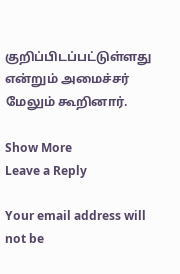குறிப்பிடப்பட்டுள்ளது என்றும் அமைச்சர் மேலும் கூறினார்.

Show More
Leave a Reply

Your email address will not be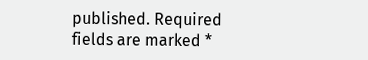published. Required fields are marked *